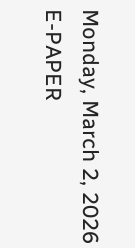Monday, March 2, 2026
E-PAPER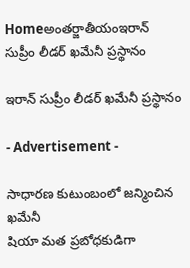Homeఅంతర్జాతీయంఇరాన్‌ సుప్రీం లీడర్‌ ఖమేనీ ప్రస్థానం

ఇరాన్‌ సుప్రీం లీడర్‌ ఖమేనీ ప్రస్థానం

- Advertisement -

సాధారణ కుటుంబంలో జన్మించిన ఖమేనీ
షియా మత ప్రబోధకుడిగా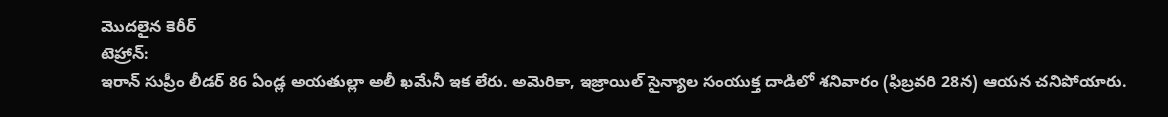మొదలైన కెరీర్‌
టెహ్రాన్‌:
ఇరాన్‌ సుప్రీం లీడర్‌ 86 ఏండ్ల అయతుల్లా అలీ ఖమేనీ ఇక లేరు. అమెరికా, ఇజ్రాయిల్‌ సైన్యాల సంయుక్త దాడిలో శనివారం (ఫిబ్రవరి 28న) ఆయన చనిపోయారు.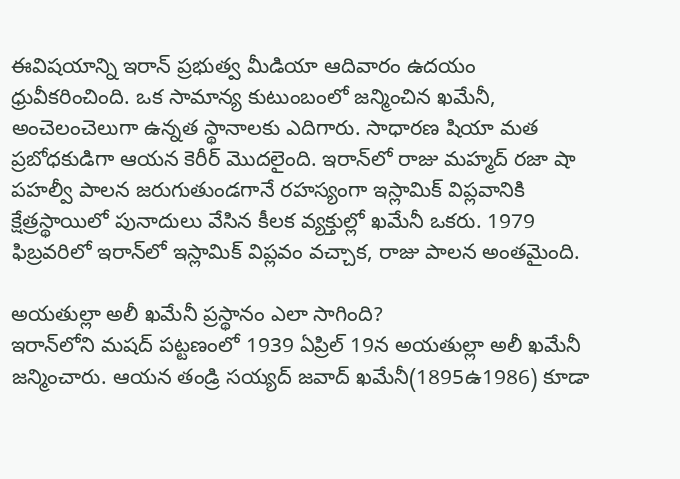ఈవిషయాన్ని ఇరాన్‌ ప్రభుత్వ మీడియా ఆదివారం ఉదయం ధ్రువీకరించింది. ఒక సామాన్య కుటుంబంలో జన్మించిన ఖమేనీ, అంచెలంచెలుగా ఉన్నత స్థానాలకు ఎదిగారు. సాధారణ షియా మత ప్రబోధకుడిగా ఆయన కెరీర్‌ మొదలైంది. ఇరాన్‌లో రాజు మహ్మద్‌ రజా షా పహల్వీ పాలన జరుగుతుండగానే రహస్యంగా ఇస్లామిక్‌ విప్లవానికి క్షేత్రస్థాయిలో పునాదులు వేసిన కీలక వ్యక్తుల్లో ఖమేనీ ఒకరు. 1979 ఫిబ్రవరిలో ఇరాన్‌లో ఇస్లామిక్‌ విప్లవం వచ్చాక, రాజు పాలన అంతమైంది.

అయతుల్లా అలీ ఖమేనీ ప్రస్థానం ఎలా సాగింది?
ఇరాన్‌లోని మషద్‌ పట్టణంలో 1939 ఏప్రిల్‌ 19న అయతుల్లా అలీ ఖమేనీ జన్మించారు. ఆయన తండ్రి సయ్యద్‌ జవాద్‌ ఖమేనీ(1895ఉ1986) కూడా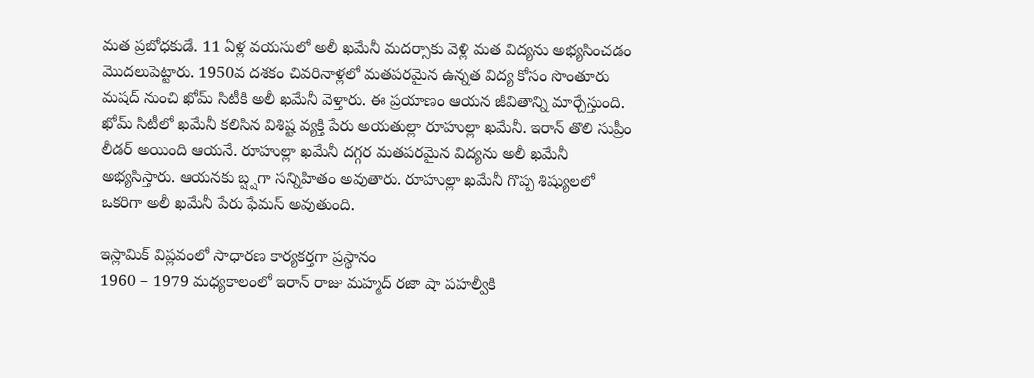మత ప్రబోధకుడే. 11 ఏళ్ల వయసులో అలీ ఖమేనీ మదర్సాకు వెళ్లి మత విద్యను అభ్యసించడం మొదలుపెట్టారు. 1950వ దశకం చివరినాళ్లలో మతపరమైన ఉన్నత విద్య కోసం సొంతూరు మషద్‌ నుంచి ఖోమ్‌ సిటీకి అలీ ఖమేనీ వెళ్తారు. ఈ ప్రయాణం ఆయన జీవితాన్ని మార్చేస్తుంది. ఖోమ్‌ సిటీలో ఖమేనీ కలిసిన విశిష్ట వ్యక్తి పేరు అయతుల్లా రూహుల్లా ఖమేనీ. ఇరాన్‌ తొలి సుప్రీం లీడర్‌ అయింది ఆయనే. రూహుల్లా ఖమేనీ దగ్గర మతపరమైన విద్యను అలీ ఖమేనీ అభ్యసిస్తారు. ఆయనకు బ్ష్షగా సన్నిహితం అవుతారు. రూహుల్లా ఖమేనీ గొప్ప శిష్యులలో ఒకరిగా అలీ ఖమేనీ పేరు ఫేమస్‌ అవుతుంది.

ఇస్లామిక్‌ విప్లవంలో సాధారణ కార్యకర్తగా ప్రస్థానం
1960 – 1979 మధ్యకాలంలో ఇరాన్‌ రాజు మహ్మద్‌ రజా షా పహల్వీకి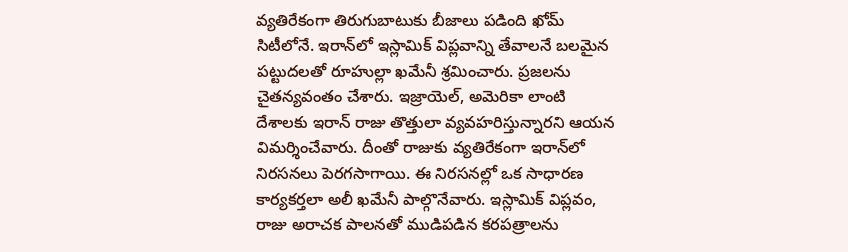వ్యతిరేకంగా తిరుగుబాటుకు బీజాలు పడింది ఖోమ్‌ సిటీలోనే. ఇరాన్‌లో ఇస్లామిక్‌ విప్లవాన్ని తేవాలనే బలమైన పట్టుదలతో రూహుల్లా ఖమేనీ శ్రమించారు. ప్రజలను చైతన్యవంతం చేశారు. ఇజ్రాయెల్‌, అమెరికా లాంటి దేశాలకు ఇరాన్‌ రాజు తొత్తులా వ్యవహరిస్తున్నారని ఆయన విమర్శించేవారు. దీంతో రాజుకు వ్యతిరేకంగా ఇరాన్‌లో నిరసనలు పెరగసాగాయి. ఈ నిరసనల్లో ఒక సాధారణ కార్యకర్తలా అలీ ఖమేనీ పాల్గొనేవారు. ఇస్లామిక్‌ విప్లవం, రాజు అరాచక పాలనతో ముడిపడిన కరపత్రాలను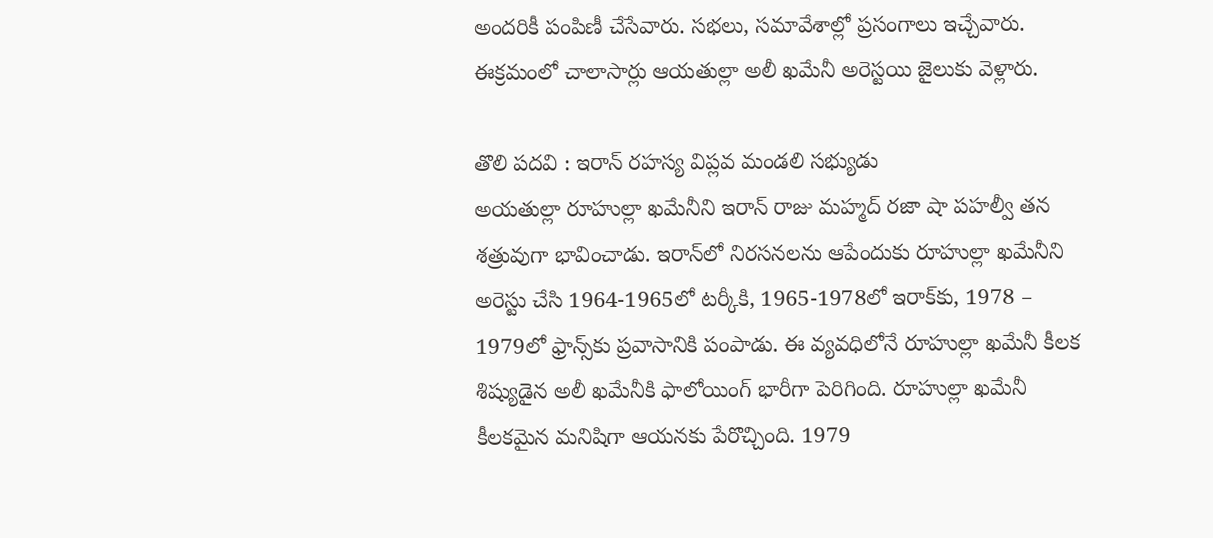అందరికీ పంపిణీ చేసేవారు. సభలు, సమావేశాల్లో ప్రసంగాలు ఇచ్చేవారు. ఈక్రమంలో చాలాసార్లు ఆయతుల్లా అలీ ఖమేనీ అరెస్టయి జైలుకు వెళ్లారు.

తొలి పదవి : ఇరాన్‌ రహస్య విప్లవ మండలి సభ్యుడు
అయతుల్లా రూహుల్లా ఖమేనీని ఇరాన్‌ రాజు మహ్మద్‌ రజా షా పహల్వీ తన శత్రువుగా భావించాడు. ఇరాన్‌లో నిరసనలను ఆపేందుకు రూహుల్లా ఖమేనీని అరెస్టు చేసి 1964-1965లో టర్కీకి, 1965-1978లో ఇరాక్‌కు, 1978 – 1979లో ఫ్రాన్స్‌కు ప్రవాసానికి పంపాడు. ఈ వ్యవధిలోనే రూహుల్లా ఖమేనీ కీలక శిష్యుడైన అలీ ఖమేనీకి ఫాలోయింగ్‌ భారీగా పెరిగింది. రూహుల్లా ఖమేనీ కీలకమైన మనిషిగా ఆయనకు పేరొచ్చింది. 1979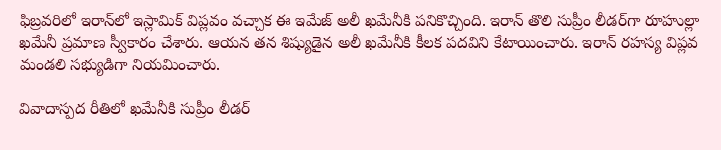ఫిబ్రవరిలో ఇరాన్‌లో ఇస్లామిక్‌ విప్లవం వచ్చాక ఈ ఇమేజ్‌ అలీ ఖమేనీకి పనికొచ్చింది. ఇరాన్‌ తొలి సుప్రీం లీడర్‌గా రూహుల్లా ఖమేనీ ప్రమాణ స్వీకారం చేశారు. ఆయన తన శిష్యుడైన అలీ ఖమేనీకి కీలక పదవిని కేటాయించారు. ఇరాన్‌ రహస్య విప్లవ మండలి సభ్యుడిగా నియమించారు.

వివాదాస్పద రీతిలో ఖమేనీకి సుప్రీం లీడర్‌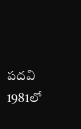పదవి
1981లో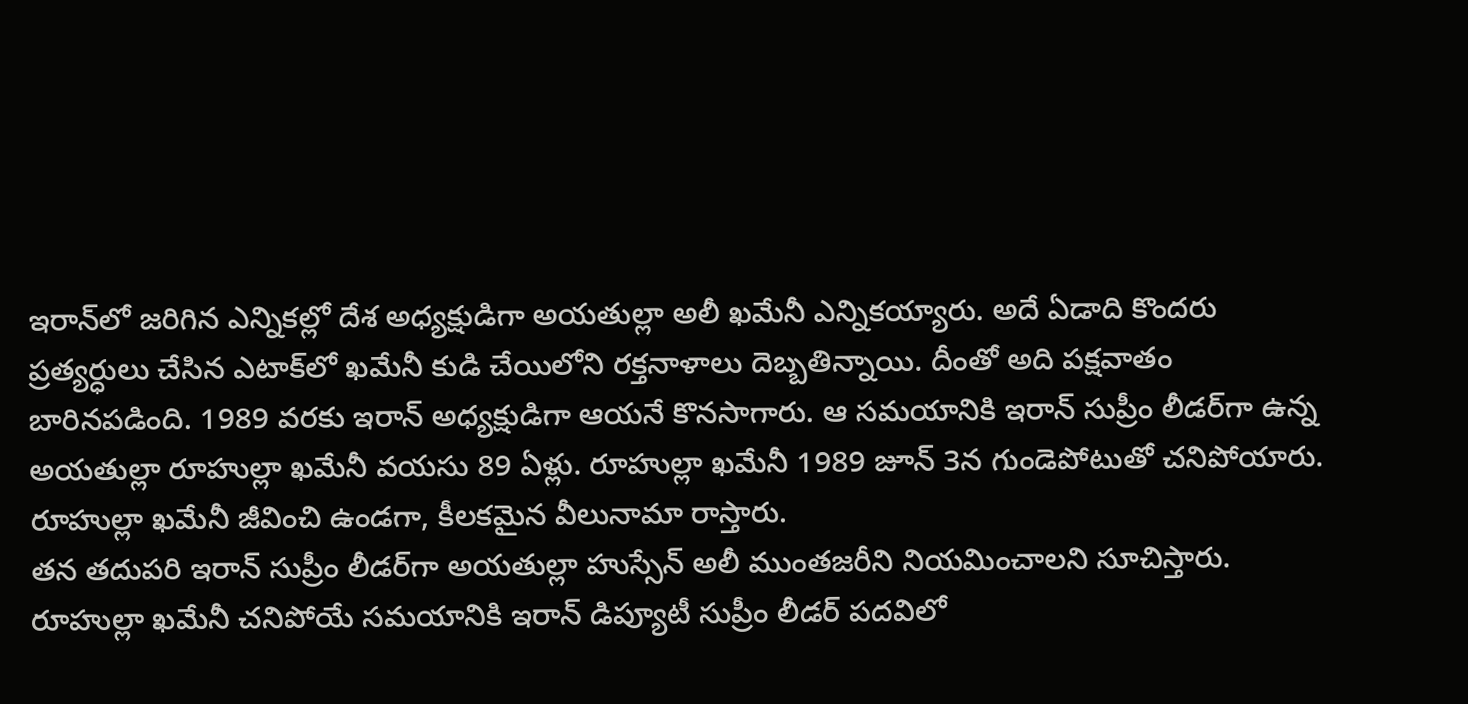ఇరాన్‌లో జరిగిన ఎన్నికల్లో దేశ అధ్యక్షుడిగా అయతుల్లా అలీ ఖమేనీ ఎన్నికయ్యారు. అదే ఏడాది కొందరు ప్రత్యర్ధులు చేసిన ఎటాక్‌లో ఖమేనీ కుడి చేయిలోని రక్తనాళాలు దెబ్బతిన్నాయి. దీంతో అది పక్షవాతం బారినపడింది. 1989 వరకు ఇరాన్‌ అధ్యక్షుడిగా ఆయనే కొనసాగారు. ఆ సమయానికి ఇరాన్‌ సుప్రీం లీడర్‌గా ఉన్న అయతుల్లా రూహుల్లా ఖమేనీ వయసు 89 ఏళ్లు. రూహుల్లా ఖమేనీ 1989 జూన్‌ 3న గుండెపోటుతో చనిపోయారు. రూహుల్లా ఖమేనీ జీవించి ఉండగా, కీలకమైన వీలునామా రాస్తారు.
తన తదుపరి ఇరాన్‌ సుప్రీం లీడర్‌గా అయతుల్లా హుస్సేన్‌ అలీ ముంతజరీని నియమించాలని సూచిస్తారు. రూహుల్లా ఖమేనీ చనిపోయే సమయానికి ఇరాన్‌ డిప్యూటీ సుప్రీం లీడర్‌ పదవిలో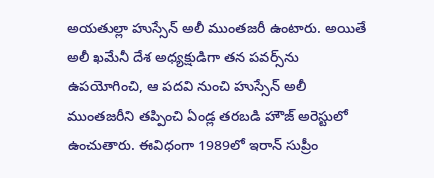అయతుల్లా హుస్సేన్‌ అలీ ముంతజరీ ఉంటారు. అయితే అలీ ఖమేనీ దేశ అధ్యక్షుడిగా తన పవర్స్‌ను ఉపయోగించి, ఆ పదవి నుంచి హుస్సేన్‌ అలీ ముంతజరీని తప్పించి ఏండ్ల తరబడి హౌజ్‌ అరెస్టులో ఉంచుతారు. ఈవిధంగా 1989లో ఇరాన్‌ సుప్రీం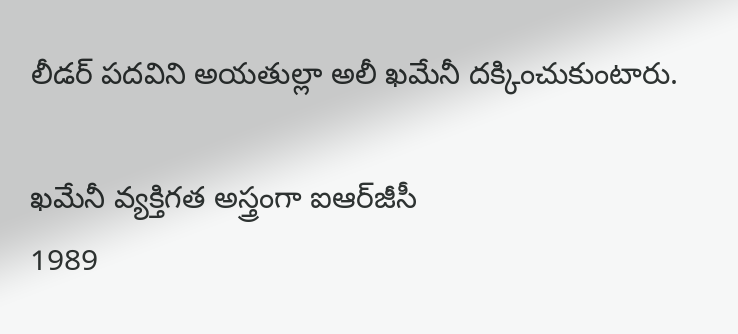లీడర్‌ పదవిని అయతుల్లా అలీ ఖమేనీ దక్కించుకుంటారు.

ఖమేనీ వ్యక్తిగత అస్త్రంగా ఐఆర్‌జీసీ
1989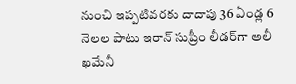నుంచి ఇప్పటివరకు దాదాపు 36 ఏండ్ల 6 నెలల పాటు ఇరాన్‌ సుప్రీం లీడర్‌గా అలీ ఖమేనీ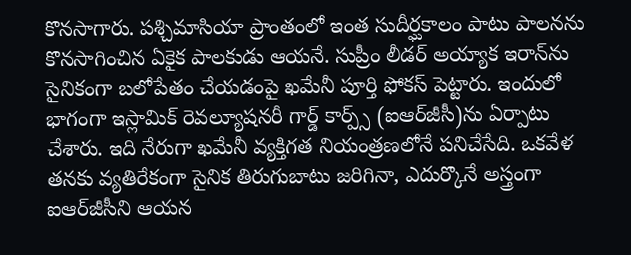కొనసాగారు. పశ్చిమాసియా ప్రాంతంలో ఇంత సుదీర్ఘకాలం పాటు పాలనను కొనసాగించిన ఏకైక పాలకుడు ఆయనే. సుప్రీం లీడర్‌ అయ్యాక ఇరాన్‌ను సైనికంగా బలోపేతం చేయడంపై ఖమేనీ పూర్తి ఫోకస్‌ పెట్టారు. ఇందులో భాగంగా ఇస్లామిక్‌ రెవల్యూషనరీ గార్డ్‌ కార్ప్స్‌ (ఐఆర్‌జీసీ)ను ఏర్పాటు చేశారు. ఇది నేరుగా ఖమేనీ వ్యక్తిగత నియంత్రణలోనే పనిచేసేది. ఒకవేళ తనకు వ్యతిరేకంగా సైనిక తిరుగుబాటు జరిగినా, ఎదుర్కొనే అస్త్రంగా ఐఆర్‌జీసీని ఆయన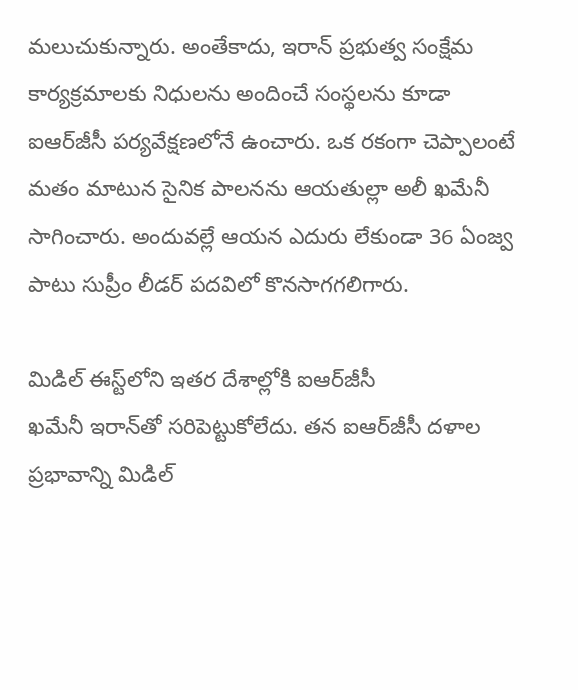మలుచుకున్నారు. అంతేకాదు, ఇరాన్‌ ప్రభుత్వ సంక్షేమ కార్యక్రమాలకు నిధులను అందించే సంస్థలను కూడా ఐఆర్‌జీసీ పర్యవేక్షణలోనే ఉంచారు. ఒక రకంగా చెప్పాలంటే మతం మాటున సైనిక పాలనను ఆయతుల్లా అలీ ఖమేనీ సాగించారు. అందువల్లే ఆయన ఎదురు లేకుండా 36 ఏంజ్వ పాటు సుప్రీం లీడర్‌ పదవిలో కొనసాగగలిగారు.

మిడిల్‌ ఈస్ట్‌లోని ఇతర దేశాల్లోకి ఐఆర్‌జీసీ
ఖమేనీ ఇరాన్‌తో సరిపెట్టుకోలేదు. తన ఐఆర్‌జీసీ దళాల ప్రభావాన్ని మిడిల్‌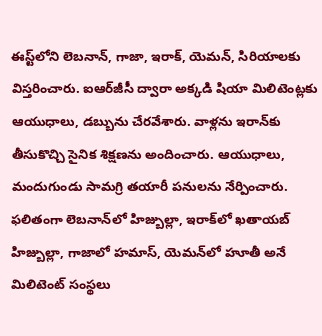ఈస్ట్‌లోని లెబనాన్‌, గాజా, ఇరాక్‌, యెమన్‌, సిరియాలకు విస్తరించారు. ఐఆర్‌జీసీ ద్వారా అక్కడి షియా మిలిటెంట్లకు ఆయుధాలు, డబ్బును చేరవేశారు. వాళ్లను ఇరాన్‌కు తీసుకొచ్చి సైనిక శిక్షణను అందించారు. ఆయుధాలు, మందుగుండు సామగ్రి తయారీ పనులను నేర్పించారు. ఫలితంగా లెబనాన్‌లో హిజ్బుల్లా, ఇరాక్‌లో ఖతాయబ్‌ హిజ్బుల్లా, గాజాలో హమాస్‌, యెమన్‌లో హూతీ అనే మిలిటెంట్‌ సంస్థలు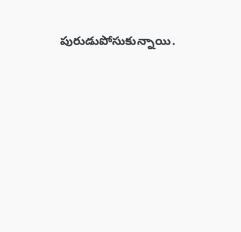పురుడుపోసుకున్నాయి.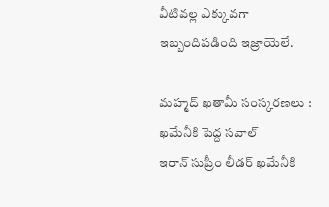వీటివల్ల ఎక్కువగా ఇబ్బందిపడింది ఇజ్రాయెలే.

మహ్మద్‌ ఖతామీ సంస్కరణలు : ఖమేనీకి పెద్ద సవాల్‌
ఇరాన్‌ సుప్రీం లీడర్‌ ఖమేనీకి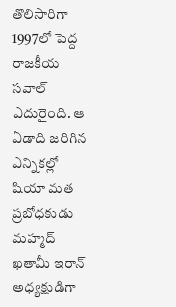తొలిసారిగా 1997లో పెద్ద రాజకీయ సవాల్‌ ఎదురైంది. ఆ ఏడాది జరిగిన ఎన్నికల్లో షియా మత ప్రబోధకుడు మహ్మద్‌ ఖతామీ ఇరాన్‌ అధ్యక్షుడిగా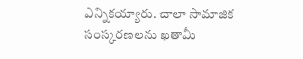ఎన్నికయ్యారు. చాలా సామాజిక సంస్కరణలను ఖతామీ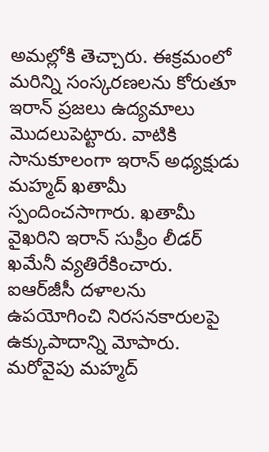అమల్లోకి తెచ్చారు. ఈక్రమంలో మరిన్ని సంస్కరణలను కోరుతూ ఇరాన్‌ ప్రజలు ఉద్యమాలు మొదలుపెట్టారు. వాటికి సానుకూలంగా ఇరాన్‌ అధ్యక్షుడు మహ్మద్‌ ఖతామీ స్పందించసాగారు. ఖతామీ వైఖరిని ఇరాన్‌ సుప్రీం లీడర్‌ ఖమేనీ వ్యతిరేకించారు. ఐఆర్‌జీసీ దళాలను ఉపయోగించి నిరసనకారులపై ఉక్కుపాదాన్ని మోపారు. మరోవైపు మహ్మద్‌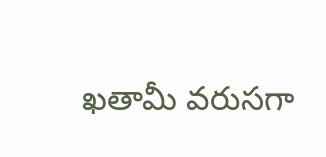ఖతామీ వరుసగా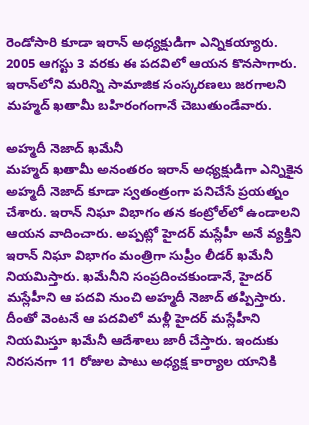రెండోసారి కూడా ఇరాన్‌ అధ్యక్షుడిగా ఎన్నికయ్యారు. 2005 ఆగస్టు 3 వరకు ఈ పదవిలో ఆయన కొనసాగారు. ఇరాన్‌లోని మరిన్ని సామాజిక సంస్కరణలు జరగాలని మహ్మద్‌ ఖతామీ బహిరంగంగానే చెబుతుండేవారు.

అహ్మదీ నెజాద్‌ ఖమేనీ
మహ్మద్‌ ఖతామీ అనంతరం ఇరాన్‌ అధ్యక్షుడిగా ఎన్నికైన అహ్మదీ నెజాద్‌ కూడా స్వతంత్రంగా పనిచేసే ప్రయత్నం చేశారు. ఇరాన్‌ నిఘా విభాగం తన కంట్రోల్‌లో ఉండాలని ఆయన వాదించారు. అప్పట్లో హైదర్‌ మస్లేహీ అనే వ్యక్తిని ఇరాన్‌ నిఘా విభాగం మంత్రిగా సుప్రీం లీడర్‌ ఖమేనీ నియమిస్తారు. ఖమేనీని సంప్రదించకుండానే, హైదర్‌ మస్లేహీని ఆ పదవి నుంచి అహ్మదీ నెజాద్‌ తప్పిస్తారు. దీంతో వెంటనే ఆ పదవిలో మళ్లీ హైదర్‌ మస్లేహీని నియమిస్తూ ఖమేనీ ఆదేశాలు జారీ చేస్తారు. ఇందుకు నిరసనగా 11 రోజుల పాటు అధ్యక్ష కార్యాల యానికి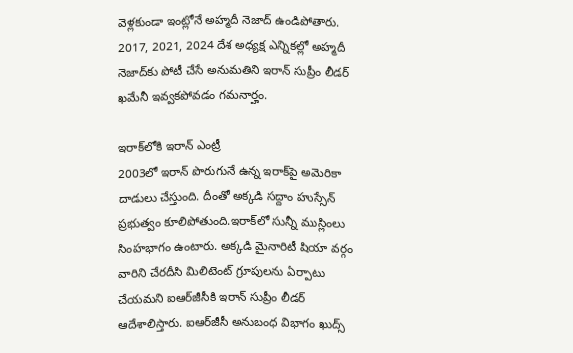వెళ్లకుండా ఇంట్లోనే అహ్మదీ నెజాద్‌ ఉండిపోతారు. 2017, 2021, 2024 దేశ అధ్యక్ష ఎన్నికల్లో అహ్మదీ నెజాద్‌కు పోటీ చేసే అనుమతిని ఇరాన్‌ సుప్రీం లీడర్‌ ఖమేనీ ఇవ్వకపోవడం గమనార్హం.

ఇరాక్‌లోకి ఇరాన్‌ ఎంట్రీ
2003లో ఇరాన్‌ పొరుగునే ఉన్న ఇరాక్‌పై అమెరికా దాడులు చేస్తుంది. దీంతో అక్కడి సద్దాం హుస్సేన్‌ ప్రభుత్వం కూలిపోతుంది.ఇరాక్‌లో సున్నీ ముస్లింలు సింహభాగం ఉంటారు. అక్కడి మైనారిటీ షియా వర్గం వారిని చేరదీసి మిలిటెంట్‌ గ్రూపులను ఏర్పాటు చేయమని ఐఆర్‌జీసీకి ఇరాన్‌ సుప్రీం లీడర్‌ ఆదేశాలిస్తారు. ఐఆర్‌జీసీ అనుబంధ విభాగం ఖుద్స్‌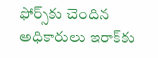ఫోర్స్‌కు చెందిన అధికారులు ఇరాక్‌కు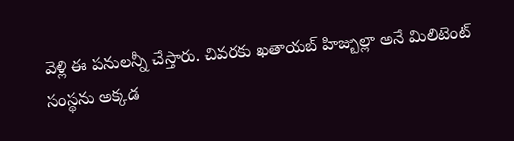వెళ్లి ఈ పనులన్నీ చేస్తారు. చివరకు ఖతాయబ్‌ హిజ్బుల్లా అనే మిలిటెంట్‌ సంస్థను అక్కడ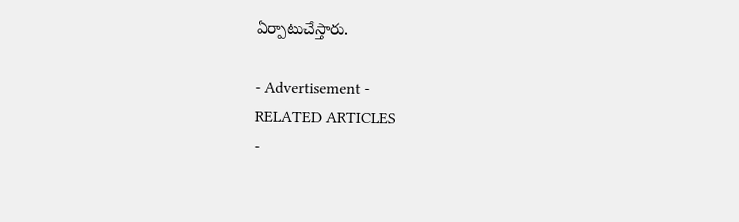ఏర్పాటుచేస్తారు.

- Advertisement -
RELATED ARTICLES
-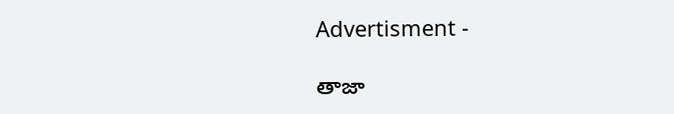Advertisment -

తాజా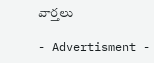వార్తలు

- Advertisment -